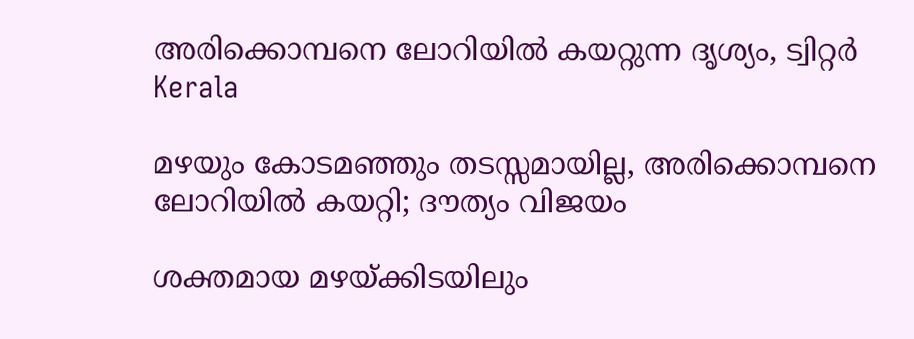അരിക്കൊമ്പനെ ലോറിയില്‍ കയറ്റുന്ന ദൃശ്യം, ട്വിറ്റര്‍
Kerala

മഴയും കോടമഞ്ഞും തടസ്സമായില്ല, അരിക്കൊമ്പനെ ലോറിയില്‍ കയറ്റി; ദൗത്യം വിജയം

ശക്തമായ മഴയ്ക്കിടയിലും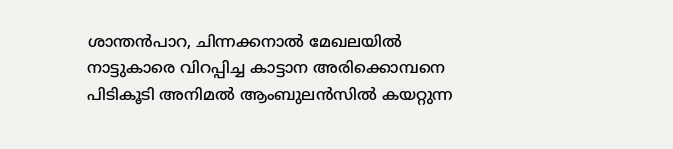ശാന്തന്‍പാറ, ചിന്നക്കനാല്‍ മേഖലയില്‍ നാട്ടുകാരെ വിറപ്പിച്ച കാട്ടാന അരിക്കൊമ്പനെ പിടികൂടി അനിമല്‍ ആംബുലന്‍സില്‍ കയറ്റുന്ന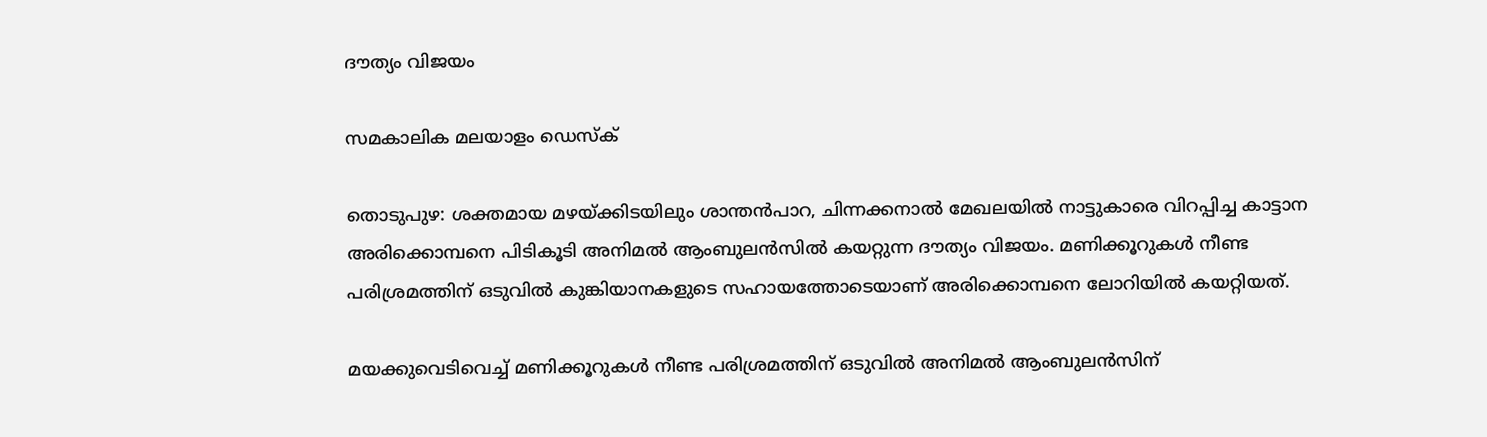ദൗത്യം വിജയം

സമകാലിക മലയാളം ഡെസ്ക്

തൊടുപുഴ: ശക്തമായ മഴയ്ക്കിടയിലും ശാന്തന്‍പാറ, ചിന്നക്കനാല്‍ മേഖലയില്‍ നാട്ടുകാരെ വിറപ്പിച്ച കാട്ടാന അരിക്കൊമ്പനെ പിടികൂടി അനിമല്‍ ആംബുലന്‍സില്‍ കയറ്റുന്ന ദൗത്യം വിജയം. മണിക്കൂറുകള്‍ നീണ്ട പരിശ്രമത്തിന് ഒടുവില്‍ കുങ്കിയാനകളുടെ സഹായത്തോടെയാണ് അരിക്കൊമ്പനെ ലോറിയില്‍ കയറ്റിയത്.

മയക്കുവെടിവെച്ച് മണിക്കൂറുകള്‍ നീണ്ട പരിശ്രമത്തിന് ഒടുവില്‍ അനിമല്‍ ആംബുലന്‍സിന്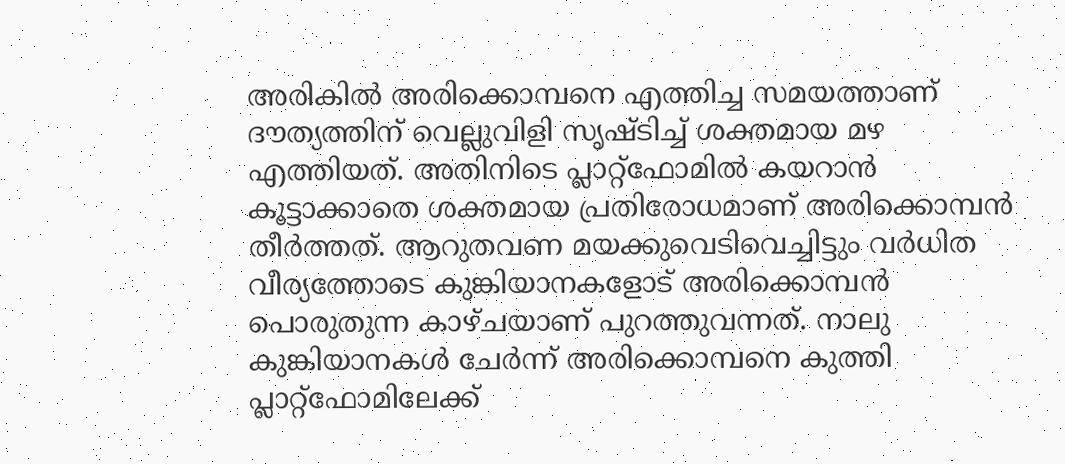അരികില്‍ അരിക്കൊമ്പനെ എത്തിച്ച സമയത്താണ് ദൗത്യത്തിന് വെല്ലുവിളി സൃഷ്ടിച്ച് ശക്തമായ മഴ എത്തിയത്. അതിനിടെ പ്ലാറ്റ്‌ഫോമില്‍ കയറാന്‍  കൂട്ടാക്കാതെ ശക്തമായ പ്രതിരോധമാണ് അരിക്കൊമ്പന്‍ തീര്‍ത്തത്. ആറുതവണ മയക്കുവെടിവെച്ചിട്ടും വര്‍ധിത വീര്യത്തോടെ കുങ്കിയാനകളോട് അരിക്കൊമ്പന്‍ പൊരുതുന്ന കാഴ്ചയാണ് പുറത്തുവന്നത്. നാലു കുങ്കിയാനകള്‍ ചേര്‍ന്ന് അരിക്കൊമ്പനെ കുത്തി പ്ലാറ്റ്‌ഫോമിലേക്ക്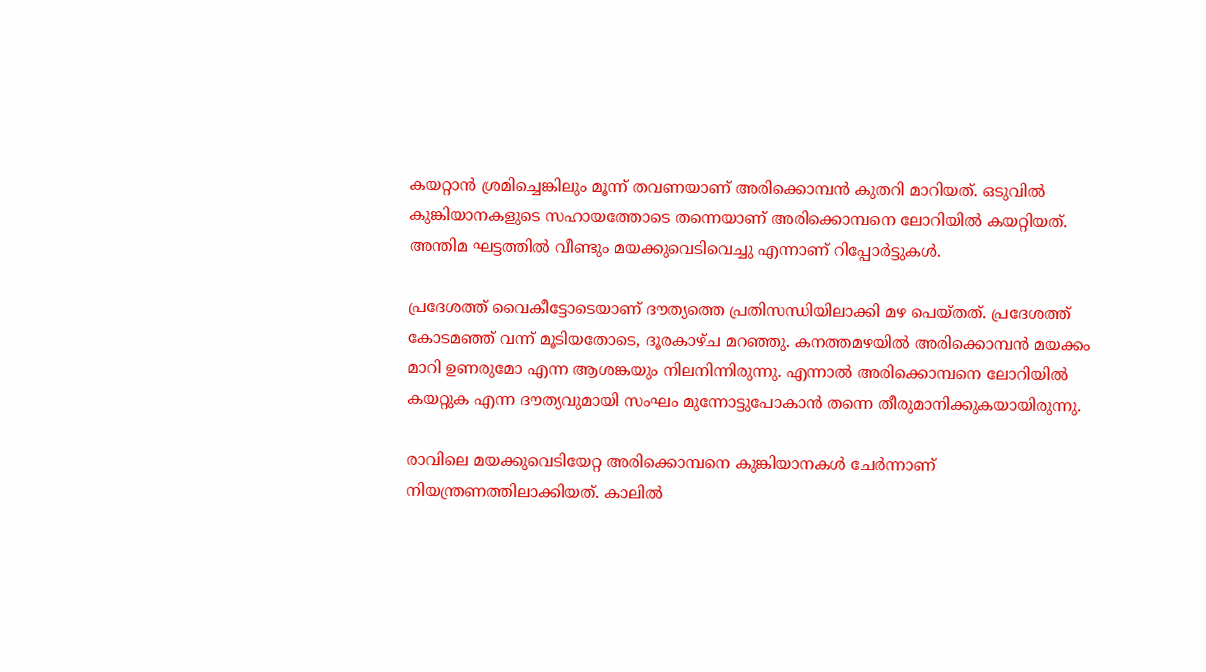കയറ്റാന്‍ ശ്രമിച്ചെങ്കിലും മൂന്ന് തവണയാണ് അരിക്കൊമ്പന്‍ കുതറി മാറിയത്. ഒടുവില്‍ കുങ്കിയാനകളുടെ സഹായത്തോടെ തന്നെയാണ് അരിക്കൊമ്പനെ ലോറിയില്‍ കയറ്റിയത്. അന്തിമ ഘട്ടത്തില്‍ വീണ്ടും മയക്കുവെടിവെച്ചു എന്നാണ് റിപ്പോര്‍ട്ടുകള്‍.

പ്രദേശത്ത് വൈകീട്ടോടെയാണ് ദൗത്യത്തെ പ്രതിസന്ധിയിലാക്കി മഴ പെയ്തത്. പ്രദേശത്ത് കോടമഞ്ഞ് വന്ന് മൂടിയതോടെ, ദൂരകാഴ്ച മറഞ്ഞു. കനത്തമഴയില്‍ അരിക്കൊമ്പന്‍ മയക്കം മാറി ഉണരുമോ എന്ന ആശങ്കയും നിലനിന്നിരുന്നു. എന്നാല്‍ അരിക്കൊമ്പനെ ലോറിയില്‍ കയറ്റുക എന്ന ദൗത്യവുമായി സംഘം മുന്നോട്ടുപോകാന്‍ തന്നെ തീരുമാനിക്കുകയായിരുന്നു.

രാവിലെ മയക്കുവെടിയേറ്റ അരിക്കൊമ്പനെ കുങ്കിയാനകള്‍ ചേര്‍ന്നാണ് നിയന്ത്രണത്തിലാക്കിയത്. കാലില്‍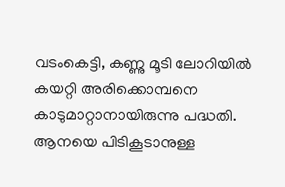വടംകെട്ടി, കണ്ണു മൂടി ലോറിയില്‍ കയറ്റി അരിക്കൊമ്പനെ കാടുമാറ്റാനായിരുന്നു പദ്ധതി. ആനയെ പിടികൂടാനുള്ള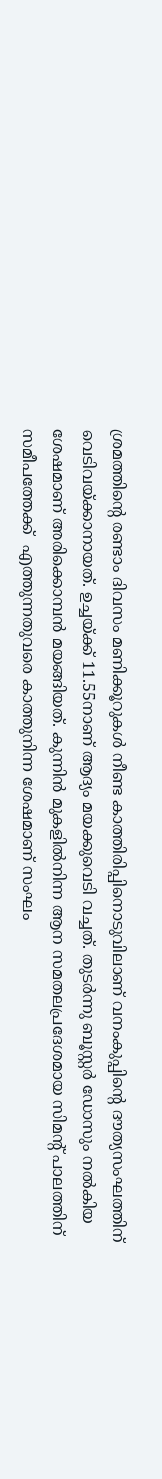ശ്രമത്തിന്റെ രണ്ടാം ദിവസം മണിക്കൂറുകള്‍ നീണ്ട കാത്തിരിപ്പിനൊടുവിലാണ് വനംകുപ്പിന്റെ ദൗത്യസംഘത്തിന്  വെടിവയ്ക്കാനായത്. ഉച്ചയ്ക്ക് 11.55നാണ് ആദ്യം മയക്കുവെടി വച്ചത്. തുടര്‍ന്നു ബൂസ്റ്റര്‍ ഡോസും നല്‍കിയ ശേഷമാണ് അരിക്കൊമ്പന്‍ മയങ്ങിയത്. കുന്നിന്‍ മുകളില്‍നിന്ന ആന സമതലപ്രദേശമായ സിമന്റ് പാലത്തിന് സമീപത്തേക്ക്  എത്തുന്നതുവരെ കാത്തുനിന്ന ശേഷമാണ് സംഘം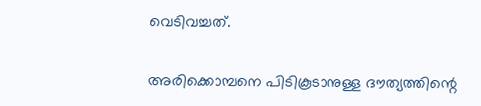വെടിവച്ചത്.

അരിക്കൊമ്പനെ പിടികൂടാനുള്ള ദൗത്യത്തിന്റെ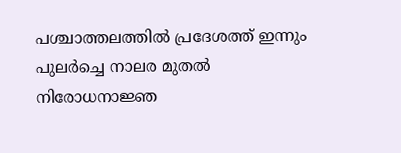പശ്ചാത്തലത്തില്‍ പ്രദേശത്ത് ഇന്നും പുലര്‍ച്ചെ നാലര മുതല്‍ നിരോധനാജ്ഞ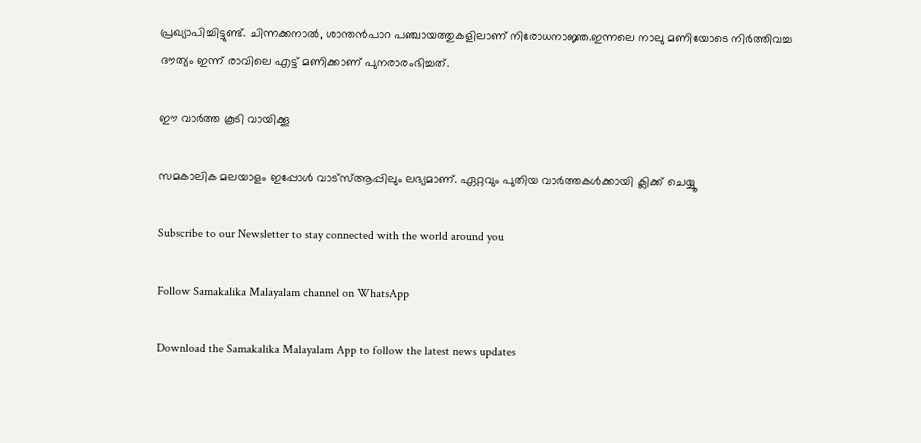പ്രഖ്യാപിച്ചിട്ടുണ്ട്. ചിന്നക്കനാല്‍, ശാന്തന്‍പാറ പഞ്ചായത്തുകളിലാണ് നിരോധനാജ്ഞ.ഇന്നലെ നാലു മണിയോടെ നിര്‍ത്തിവച്ച ദൗത്യം ഇന്ന് രാവിലെ എട്ട് മണിക്കാണ് പുനരാരംഭിച്ചത്.

ഈ വാര്‍ത്ത കൂടി വായിക്കൂ

സമകാലിക മലയാളം ഇപ്പോള്‍ വാട്‌സ്ആപ്പിലും ലഭ്യമാണ്. ഏറ്റവും പുതിയ വാര്‍ത്തകള്‍ക്കായി ക്ലിക്ക് ചെയ്യൂ

Subscribe to our Newsletter to stay connected with the world around you

Follow Samakalika Malayalam channel on WhatsApp

Download the Samakalika Malayalam App to follow the latest news updates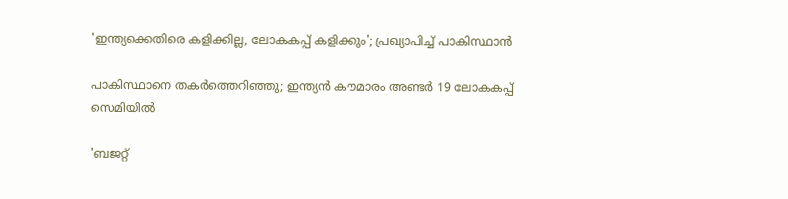'ഇന്ത്യക്കെതിരെ കളിക്കില്ല, ലോകകപ്പ് കളിക്കും'; പ്രഖ്യാപിച്ച് പാകിസ്ഥാന്‍

പാകിസ്ഥാനെ തകര്‍ത്തെറിഞ്ഞു; ഇന്ത്യന്‍ കൗമാരം അണ്ടര്‍ 19 ലോകകപ്പ് സെമിയില്‍

'ബജറ്റ്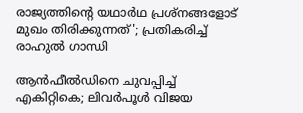രാജ്യത്തിന്റെ യഥാര്‍ഥ പ്രശ്‌നങ്ങളോട് മുഖം തിരിക്കുന്നത്'; പ്രതികരിച്ച് രാഹുല്‍ ഗാന്ധി

ആൻഫീൽഡിനെ ചുവപ്പിച്ച് എകിറ്റികെ; ലിവർപൂൾ വിജയ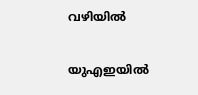വഴിയിൽ

യുഎഇയിൽ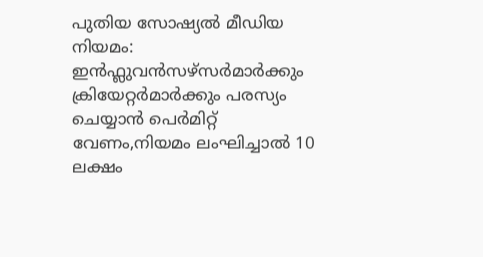പുതിയ സോഷ്യൽ മീഡിയ നിയമം: ഇൻഫ്ലുവൻസഴ്സർമാർക്കും ക്രിയേറ്റർമാർക്കും പരസ്യം ചെയ്യാൻ പെർമിറ്റ് വേണം,നിയമം ലംഘിച്ചാൽ 10 ലക്ഷം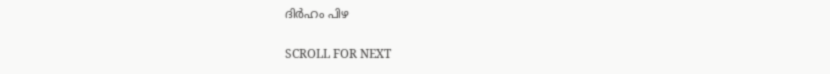ദിർഹം പിഴ

SCROLL FOR NEXT